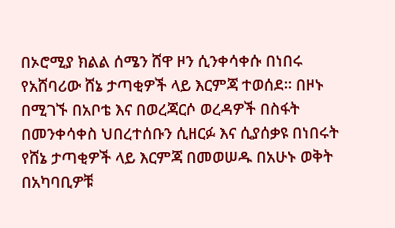በኦሮሚያ ክልል ሰሜን ሸዋ ዞን ሲንቀሳቀሱ በነበሩ የአሸባሪው ሸኔ ታጣቂዎች ላይ እርምጃ ተወሰደ። በዞኑ በሚገኙ በአቦቴ እና በወረጃርሶ ወረዳዎች በስፋት በመንቀሳቀስ ህበረተሰቡን ሲዘርፉ እና ሲያሰቃዩ በነበሩት የሸኔ ታጣቂዎች ላይ እርምጃ በመወሠዱ በአሁኑ ወቅት በአካባቢዎቹ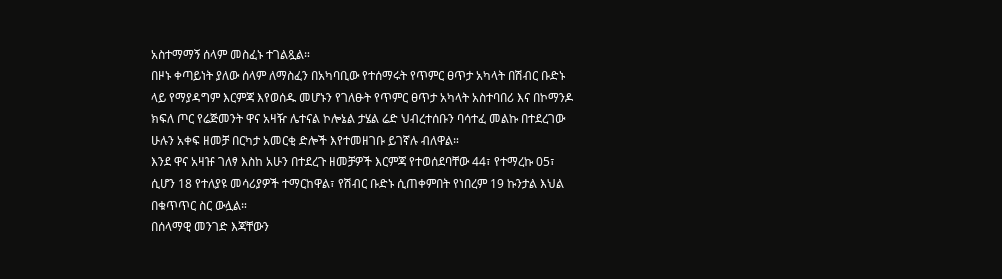አስተማማኝ ሰላም መስፈኑ ተገልጿል።
በዞኑ ቀጣይነት ያለው ሰላም ለማስፈን በአካባቢው የተሰማሩት የጥምር ፀጥታ አካላት በሽብር ቡድኑ ላይ የማያዳግም እርምጃ እየወሰዱ መሆኑን የገለፁት የጥምር ፀጥታ አካላት አስተባበሪ እና በኮማንዶ ክፍለ ጦር የሬጅመንት ዋና አዛዥ ሌተናል ኮሎኔል ታሄል ሬድ ህብረተሰቡን ባሳተፈ መልኩ በተደረገው ሁሉን አቀፍ ዘመቻ በርካታ አመርቂ ድሎች እየተመዘገቡ ይገኛሉ ብለዋል።
እንደ ዋና አዛዡ ገለፃ እስከ አሁን በተደረጉ ዘመቻዎች እርምጃ የተወሰደባቸው 44፣ የተማረኩ 05፣ ሲሆን 18 የተለያዩ መሳሪያዎች ተማርከዋል፣ የሽብር ቡድኑ ሲጠቀምበት የነበረም 19 ኩንታል እህል በቁጥጥር ስር ውሏል።
በሰላማዊ መንገድ እጃቸውን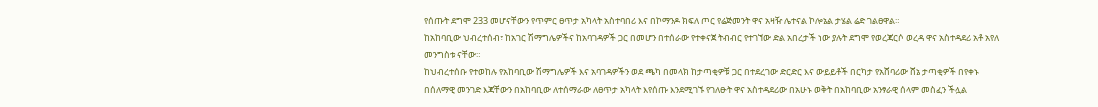የሰጡት ደግሞ 233 መሆናቸውን የጥምር ፀጥታ አካላት አስተባበሪ እና በኮማንዶ ክፍለ ጦር የሬጅመንት ዋና አዛዥ ሌተናል ኮሎኔል ታሄል ሬድ ገልፀዋል።
ከአከባቢው ህብረተሰብ፣ ከአገር ሽማግሌዎችና ከአባገዳዎች ጋር በመሆን በተሰራው የተቀናጀ ትብብር የተገኘው ድል አበረታች ነው ያሉት ደግሞ የወረጃርሶ ወረዳ ዋና አስተዳደሪ አቶ አየለ መንግስቱ ናቸው።
ከህብረተሰቡ የተወከሉ የአከባቢው ሽማግሌዎች እና አባገዳዎችን ወደ ጫካ በመላክ ከታጣቂዎቹ ጋር በተደረገው ድርድር እና ውይይቶች በርካታ የአሸባሪው ሸኔ ታጣቂዎች በየቀኑ በሰለማዊ መንገድ እጃቸውን በአከባቢው ለተሰማራው ለፀጥታ አካላት እየሰጡ እንደሚገኙ የገለፁት ዋና አስተዳደሪው በአሁኑ ወቅት በአከባቢው አንፃራዊ ሰላም መስፈን ችሏል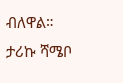ብለዋል።
ታሪኩ ሻሜቦ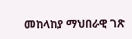መከላከያ ማህበራዊ ገጽ